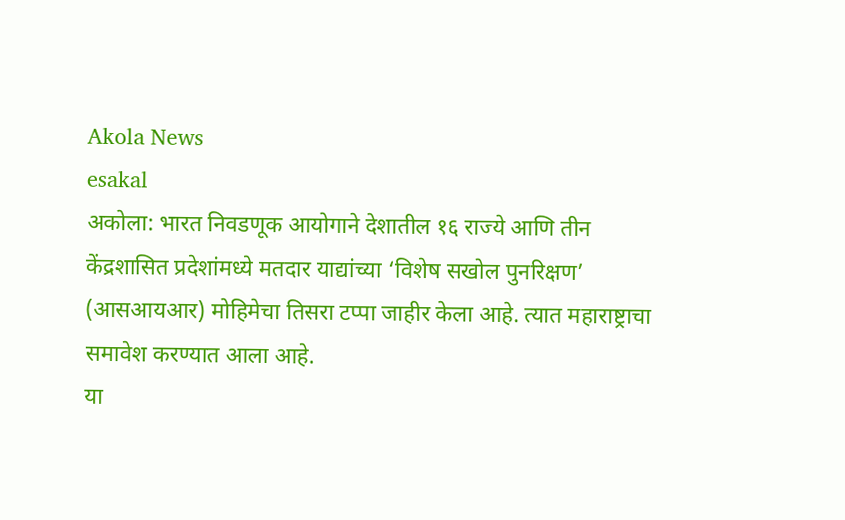Akola News
esakal
अकोला: भारत निवडणूक आयोगाने देशातील १६ राज्ये आणि तीन केंद्रशासित प्रदेशांमध्ये मतदार याद्यांच्या ‘विशेष सखोल पुनरिक्षण’ (आसआयआर) मोहिमेचा तिसरा टप्पा जाहीर केला आहे. त्यात महाराष्ट्राचा समावेश करण्यात आला आहे.
या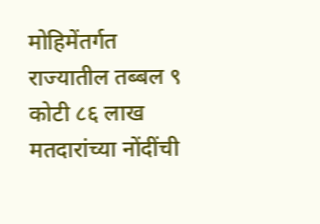मोहिमेंतर्गत राज्यातील तब्बल ९ कोटी ८६ लाख मतदारांच्या नोंदींची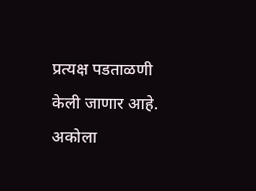प्रत्यक्ष पडताळणी केली जाणार आहे. अकोला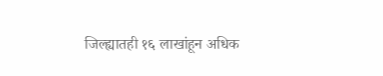जिल्ह्यातही १६ लाखांहून अधिक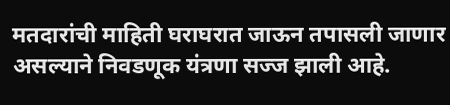मतदारांची माहिती घराघरात जाऊन तपासली जाणार असल्याने निवडणूक यंत्रणा सज्ज झाली आहे.